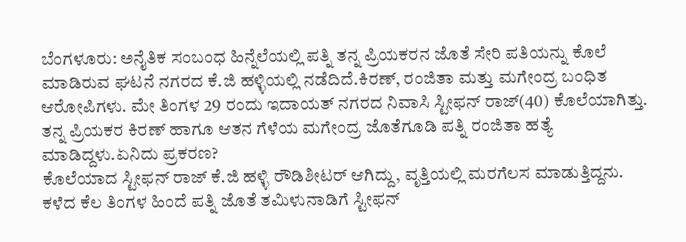ಬೆಂಗಳೂರು: ಅನೈತಿಕ ಸಂಬಂಧ ಹಿನ್ನೆಲೆಯಲ್ಲಿ ಪತ್ನಿ ತನ್ನ ಪ್ರಿಯಕರನ ಜೊತೆ ಸೇರಿ ಪತಿಯನ್ನು ಕೊಲೆ ಮಾಡಿರುವ ಘಟನೆ ನಗರದ ಕೆ.ಜಿ ಹಳ್ಳಿಯಲ್ಲಿ ನಡೆದಿದೆ.ಕಿರಣ್, ರಂಜಿತಾ ಮತ್ತು ಮಗೇಂದ್ರ ಬಂಧಿತ ಆರೋಪಿಗಳು. ಮೇ ತಿಂಗಳ 29 ರಂದು ಇದಾಯತ್ ನಗರದ ನಿವಾಸಿ ಸ್ಟೀಫನ್ ರಾಜ್(40) ಕೊಲೆಯಾಗಿತ್ತು. ತನ್ನ ಪ್ರಿಯಕರ ಕಿರಣ್ ಹಾಗೂ ಆತನ ಗೆಳೆಯ ಮಗೇಂದ್ರ ಜೊತೆಗೂಡಿ ಪತ್ನಿ ರಂಜಿತಾ ಹತ್ಯೆ ಮಾಡಿದ್ದಳು.ಏನಿದು ಪ್ರಕರಣ?
ಕೊಲೆಯಾದ ಸ್ಟೀಫನ್ ರಾಜ್ ಕೆ.ಜಿ ಹಳ್ಳಿ ರೌಡಿಶೀಟರ್ ಆಗಿದ್ದು, ವೃತ್ತಿಯಲ್ಲಿ ಮರಗೆಲಸ ಮಾಡುತ್ತಿದ್ದನು. ಕಳೆದ ಕೆಲ ತಿಂಗಳ ಹಿಂದೆ ಪತ್ನಿ ಜೊತೆ ತಮಿಳುನಾಡಿಗೆ ಸ್ಟೀಫನ್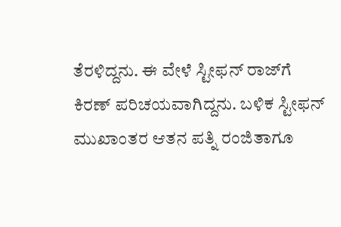ತೆರಳಿದ್ದನು. ಈ ವೇಳೆ ಸ್ಟೀಫನ್ ರಾಜ್‍ಗೆ ಕಿರಣ್ ಪರಿಚಯವಾಗಿದ್ದನು. ಬಳಿಕ ಸ್ಟೀಫನ್ ಮುಖಾಂತರ ಆತನ ಪತ್ನಿ ರಂಜಿತಾಗೂ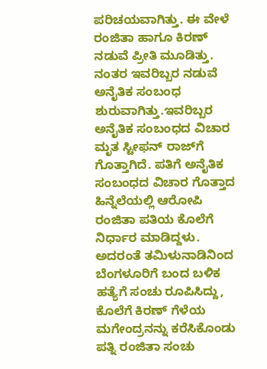ಪರಿಚಯವಾಗಿತ್ತು. ಈ ವೇಳೆ ರಂಜಿತಾ ಹಾಗೂ ಕಿರಣ್ ನಡುವೆ ಪ್ರೀತಿ ಮೂಡಿತ್ತು. ನಂತರ ಇವರಿಬ್ಬರ ನಡುವೆ ಅನೈತಿಕ ಸಂಬಂಧ ಶುರುವಾಗಿತ್ತು.ಇವರಿಬ್ಬರ ಅನೈತಿಕ ಸಂಬಂಧದ ವಿಚಾರ ಮೃತ ಸ್ಟೀಫನ್ ರಾಜ್‍ಗೆ ಗೊತ್ತಾಗಿದೆ. ಪತಿಗೆ ಅನೈತಿಕ ಸಂಬಂಧದ ವಿಚಾರ ಗೊತ್ತಾದ ಹಿನ್ನೆಲೆಯಲ್ಲಿ ಆರೋಪಿ ರಂಜಿತಾ ಪತಿಯ ಕೊಲೆಗೆ ನಿರ್ಧಾರ ಮಾಡಿದ್ದಳು. ಅದರಂತೆ ತಮಿಳುನಾಡಿನಿಂದ ಬೆಂಗಳೂರಿಗೆ ಬಂದ ಬಳಿಕ ಹತ್ಯೆಗೆ ಸಂಚು ರೂಪಿಸಿದ್ದು, ಕೊಲೆಗೆ ಕಿರಣ್ ಗೆಳೆಯ ಮಗೇಂದ್ರನನ್ನು ಕರೆಸಿಕೊಂಡು ಪತ್ನಿ ರಂಜಿತಾ ಸಂಚು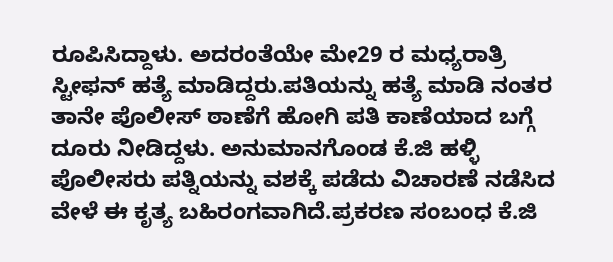ರೂಪಿಸಿದ್ದಾಳು. ಅದರಂತೆಯೇ ಮೇ29 ರ ಮಧ್ಯರಾತ್ರಿ ಸ್ಟೀಫನ್ ಹತ್ಯೆ ಮಾಡಿದ್ದರು.ಪತಿಯನ್ನು ಹತ್ಯೆ ಮಾಡಿ ನಂತರ ತಾನೇ ಪೊಲೀಸ್ ಠಾಣೆಗೆ ಹೋಗಿ ಪತಿ ಕಾಣೆಯಾದ ಬಗ್ಗೆ ದೂರು ನೀಡಿದ್ದಳು. ಅನುಮಾನಗೊಂಡ ಕೆ.ಜಿ ಹಳ್ಳಿ ಪೊಲೀಸರು ಪತ್ನಿಯನ್ನು ವಶಕ್ಕೆ ಪಡೆದು ವಿಚಾರಣೆ ನಡೆಸಿದ ವೇಳೆ ಈ ಕೃತ್ಯ ಬಹಿರಂಗವಾಗಿದೆ.ಪ್ರಕರಣ ಸಂಬಂಧ ಕೆ.ಜಿ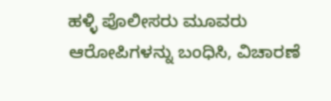ಹಳ್ಳಿ ಪೊಲೀಸರು ಮೂವರು ಆರೋಪಿಗಳನ್ನು ಬಂಧಿಸಿ, ವಿಚಾರಣೆ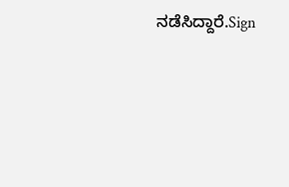ನಡೆಸಿದ್ದಾರೆ.Sign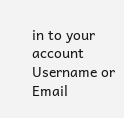in to your account
Username or Email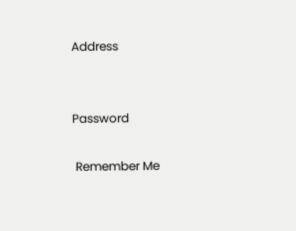Address


Password

 Remember Me